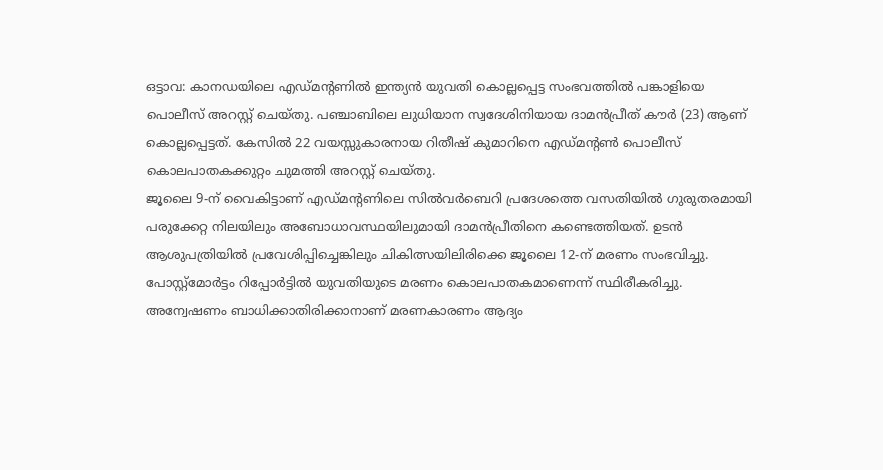ഒട്ടാവ: കാനഡയിലെ എഡ്മന്റണിൽ ഇന്ത്യൻ യുവതി കൊല്ലപ്പെട്ട സംഭവത്തിൽ പങ്കാളിയെ പൊലീസ് അറസ്റ്റ് ചെയ്തു. പഞ്ചാബിലെ ലുധിയാന സ്വദേശിനിയായ ദാമൻപ്രീത് കൗർ (23) ആണ് കൊല്ലപ്പെട്ടത്. കേസിൽ 22 വയസ്സുകാരനായ റിതീഷ് കുമാറിനെ എഡ്മന്റൺ പൊലീസ് കൊലപാതകക്കുറ്റം ചുമത്തി അറസ്റ്റ് ചെയ്തു.
ജൂലൈ 9-ന് വൈകിട്ടാണ് എഡ്മന്റണിലെ സിൽവർബെറി പ്രദേശത്തെ വസതിയിൽ ഗുരുതരമായി പരുക്കേറ്റ നിലയിലും അബോധാവസ്ഥയിലുമായി ദാമൻപ്രീതിനെ കണ്ടെത്തിയത്. ഉടൻ ആശുപത്രിയിൽ പ്രവേശിപ്പിച്ചെങ്കിലും ചികിത്സയിലിരിക്കെ ജൂലൈ 12-ന് മരണം സംഭവിച്ചു.
പോസ്റ്റ്മോർട്ടം റിപ്പോർട്ടിൽ യുവതിയുടെ മരണം കൊലപാതകമാണെന്ന് സ്ഥിരീകരിച്ചു. അന്വേഷണം ബാധിക്കാതിരിക്കാനാണ് മരണകാരണം ആദ്യം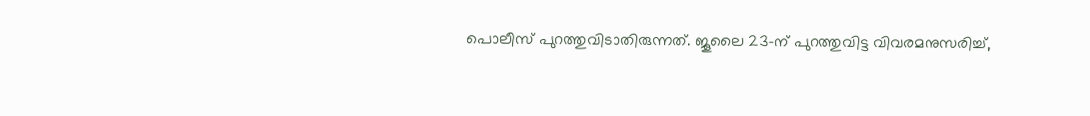പൊലീസ് പുറത്തുവിടാതിരുന്നത്. ജൂലൈ 23-ന് പുറത്തുവിട്ട വിവരമനുസരിച്ച്,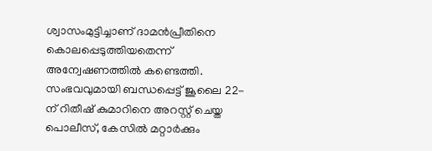ശ്വാസംമുട്ടിച്ചാണ് ദാമൻപ്രീതിനെ കൊലപ്പെടുത്തിയതെന്ന് അന്വേഷണത്തിൽ കണ്ടെത്തി.
സംഭവവുമായി ബന്ധപ്പെട്ട് ജൂലൈ 22-ന് റിതീഷ് കുമാറിനെ അറസ്റ്റ് ചെയ്ത പൊലീസ്, കേസിൽ മറ്റാർക്കും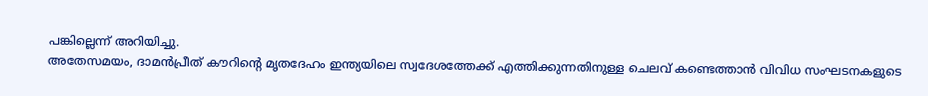പങ്കില്ലെന്ന് അറിയിച്ചു.
അതേസമയം, ദാമൻപ്രീത് കൗറിന്റെ മൃതദേഹം ഇന്ത്യയിലെ സ്വദേശത്തേക്ക് എത്തിക്കുന്നതിനുള്ള ചെലവ് കണ്ടെത്താൻ വിവിധ സംഘടനകളുടെ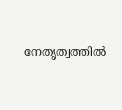നേതൃത്വത്തിൽ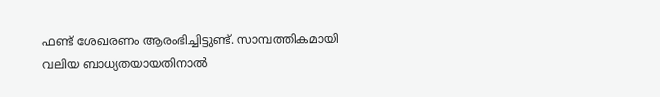ഫണ്ട് ശേഖരണം ആരംഭിച്ചിട്ടുണ്ട്. സാമ്പത്തികമായി വലിയ ബാധ്യതയായതിനാൽ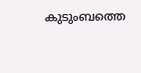കുടുംബത്തെ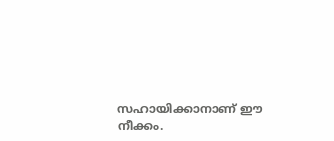സഹായിക്കാനാണ് ഈ നീക്കം.